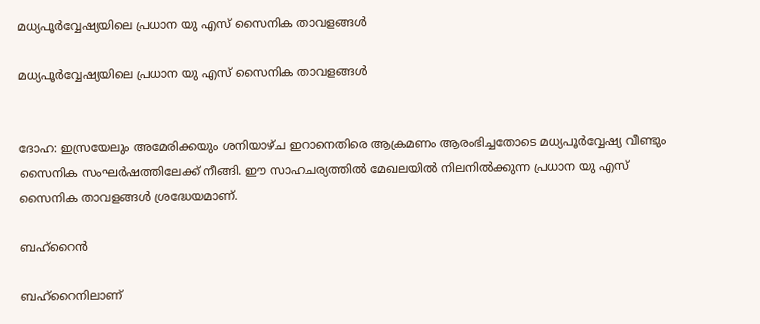മധ്യപൂര്‍വ്വേഷ്യയിലെ പ്രധാന യു എസ് സൈനിക താവളങ്ങള്‍

മധ്യപൂര്‍വ്വേഷ്യയിലെ പ്രധാന യു എസ് സൈനിക താവളങ്ങള്‍


ദോഹ: ഇസ്രയേലും അമേരിക്കയും ശനിയാഴ്ച ഇറാനെതിരെ ആക്രമണം ആരംഭിച്ചതോടെ മധ്യപൂര്‍വ്വേഷ്യ വീണ്ടും സൈനിക സംഘര്‍ഷത്തിലേക്ക് നീങ്ങി. ഈ സാഹചര്യത്തില്‍ മേഖലയില്‍ നിലനില്‍ക്കുന്ന പ്രധാന യു എസ് സൈനിക താവളങ്ങള്‍ ശ്രദ്ധേയമാണ്.

ബഹ്‌റൈന്‍

ബഹ്‌റൈനിലാണ്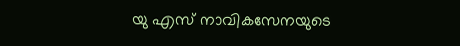യു എസ് നാവികസേനയുടെ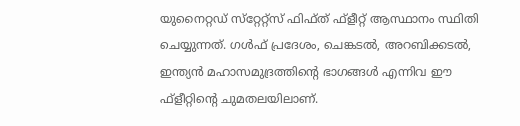യുനൈറ്റഡ് സ്‌റ്റേറ്റ്‌സ് ഫിഫ്ത് ഫ്‌ളീറ്റ് ആസ്ഥാനം സ്ഥിതി ചെയ്യുന്നത്. ഗള്‍ഫ് പ്രദേശം, ചെങ്കടല്‍, അറബിക്കടല്‍, ഇന്ത്യന്‍ മഹാസമുദ്രത്തിന്റെ ഭാഗങ്ങള്‍ എന്നിവ ഈ ഫ്‌ളീറ്റിന്റെ ചുമതലയിലാണ്.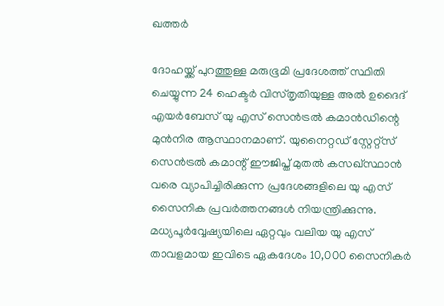ഖത്തര്‍

ദോഹയ്ക്ക് പുറത്തുള്ള മരുഭൂമി പ്രദേശത്ത് സ്ഥിതി ചെയ്യുന്ന 24 ഹെക്ടര്‍ വിസ്തൃതിയുള്ള അല്‍ ഉദൈദ് എയര്‍ബേസ് യു എസ് സെന്‍ട്രല്‍ കമാന്‍ഡിന്റെ മുന്‍നിര ആസ്ഥാനമാണ്. യുനൈറ്റഡ് സ്റ്റേറ്റ്‌സ് സെന്‍ട്രല്‍ കമാന്റ് ഈജിപ്ത് മുതല്‍ കസഖ്സ്ഥാന്‍ വരെ വ്യാപിച്ചിരിക്കുന്ന പ്രദേശങ്ങളിലെ യു എസ് സൈനിക പ്രവര്‍ത്തനങ്ങള്‍ നിയന്ത്രിക്കുന്നു. മധ്യപൂര്‍വ്വേഷ്യയിലെ ഏറ്റവും വലിയ യു എസ് താവളമായ ഇവിടെ ഏകദേശം 10,000 സൈനികര്‍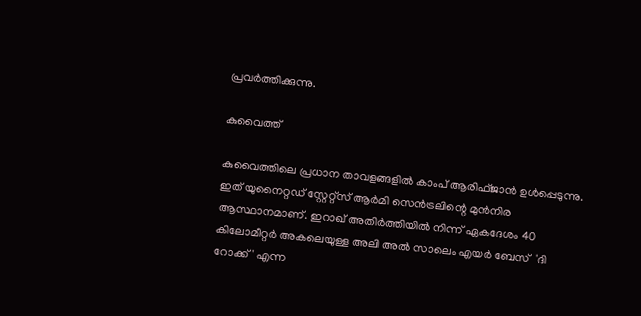പ്രവര്‍ത്തിക്കുന്നു.

കുവൈത്ത്

കുവൈത്തിലെ പ്രധാന താവളങ്ങളില്‍ കാംപ് ആരിഫ്ജാന്‍ ഉള്‍പ്പെടുന്നു. ഇത് യുനൈറ്റഡ് സ്റ്റേറ്റ്‌സ് ആര്‍മി സെന്‍ട്രലിന്റെ മുന്‍നിര ആസ്ഥാനമാണ്. ഇറാഖ് അതിര്‍ത്തിയില്‍ നിന്ന് ഏകദേശം 40 കിലോമീറ്റര്‍ അകലെയുള്ള അലി അല്‍ സാലെം എയര്‍ ബേസ്  'ദി റോക്ക്' എന്ന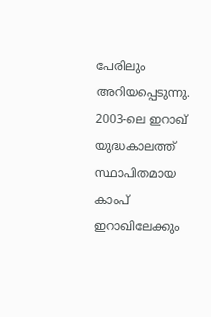പേരിലും അറിയപ്പെടുന്നു. 2003-ലെ ഇറാഖ് യുദ്ധകാലത്ത് സ്ഥാപിതമായ കാംപ് ഇറാഖിലേക്കും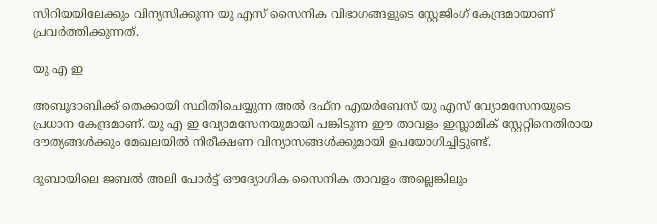സിറിയയിലേക്കും വിന്യസിക്കുന്ന യു എസ് സൈനിക വിഭാഗങ്ങളുടെ സ്റ്റേജിംഗ് കേന്ദ്രമായാണ് പ്രവര്‍ത്തിക്കുന്നത്.

യു എ ഇ

അബൂദാബിക്ക് തെക്കായി സ്ഥിതിചെയ്യുന്ന അല്‍ ദഫ്‌ന എയര്‍ബേസ് യു എസ് വ്യോമസേനയുടെ പ്രധാന കേന്ദ്രമാണ്. യു എ ഇ വ്യോമസേനയുമായി പങ്കിടുന്ന ഈ താവളം ഇസ്ലാമിക് സ്റ്റേറ്റിനെതിരായ ദൗത്യങ്ങള്‍ക്കും മേഖലയില്‍ നിരീക്ഷണ വിന്യാസങ്ങള്‍ക്കുമായി ഉപയോഗിച്ചിട്ടുണ്ട്.

ദുബായിലെ ജബല്‍ അലി പോര്‍ട്ട് ഔദ്യോഗിക സൈനിക താവളം അല്ലെങ്കിലും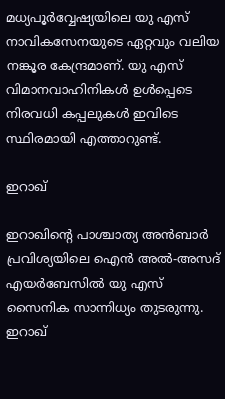മധ്യപൂര്‍വ്വേഷ്യയിലെ യു എസ് നാവികസേനയുടെ ഏറ്റവും വലിയ നങ്കൂര കേന്ദ്രമാണ്. യു എസ് വിമാനവാഹിനികള്‍ ഉള്‍പ്പെടെ നിരവധി കപ്പലുകള്‍ ഇവിടെ സ്ഥിരമായി എത്താറുണ്ട്.

ഇറാഖ്

ഇറാഖിന്റെ പാശ്ചാത്യ അന്‍ബാര്‍ പ്രവിശ്യയിലെ ഐന്‍ അല്‍-അസദ് എയര്‍ബേസില്‍ യു എസ് സൈനിക സാന്നിധ്യം തുടരുന്നു. ഇറാഖ്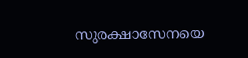സുരക്ഷാസേനയെ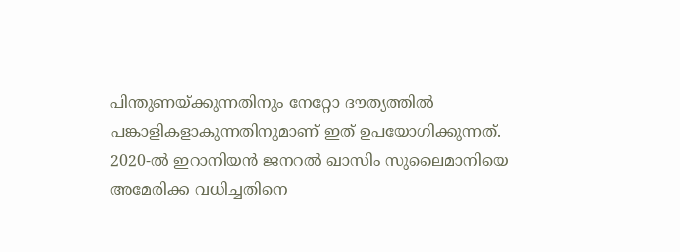പിന്തുണയ്ക്കുന്നതിനും നേറ്റോ ദൗത്യത്തില്‍ പങ്കാളികളാകുന്നതിനുമാണ് ഇത് ഉപയോഗിക്കുന്നത്. 2020-ല്‍ ഇറാനിയന്‍ ജനറല്‍ ഖാസിം സുലൈമാനിയെ അമേരിക്ക വധിച്ചതിനെ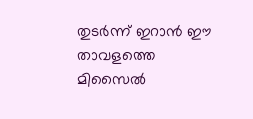തുടര്‍ന്ന് ഇറാന്‍ ഈ താവളത്തെ മിസൈല്‍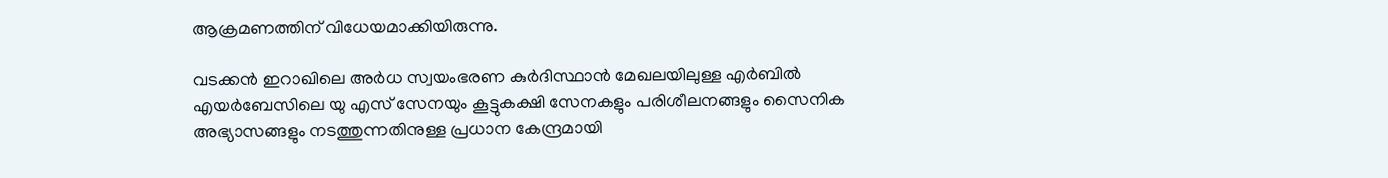ആക്രമണത്തിന് വിധേയമാക്കിയിരുന്നു.

വടക്കന്‍ ഇറാഖിലെ അര്‍ധ സ്വയംഭരണ കുര്‍ദിസ്ഥാന്‍ മേഖലയിലുള്ള എര്‍ബില്‍ എയര്‍ബേസിലെ യു എസ് സേനയും കൂട്ടുകക്ഷി സേനകളും പരിശീലനങ്ങളും സൈനിക അഭ്യാസങ്ങളും നടത്തുന്നതിനുള്ള പ്രധാന കേന്ദ്രമായി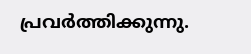പ്രവര്‍ത്തിക്കുന്നു.